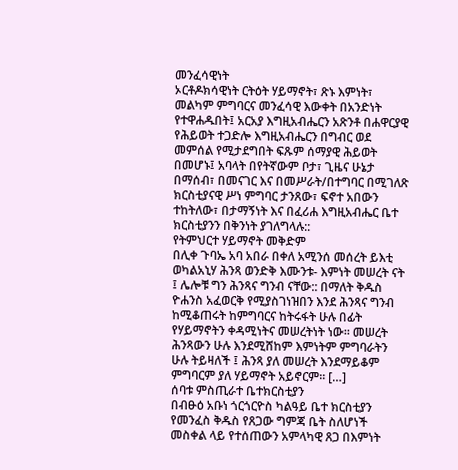መንፈሳዊነት
ኦርቶዶክሳዊነት ርትዕት ሃይማኖት፣ ጽኑ እምነት፣ መልካም ምግባርና መንፈሳዊ እውቀት በአንድነት የተዋሐዱበት፤ አርአያ እግዚአብሔርን አጽንቶ በሐዋርያዊ የሕይወት ተጋድሎ እግዚአብሔርን በግብር ወደ መምሰል የሚታደግበት ፍጹም ሰማያዊ ሕይወት በመሆኑ፤ አባላት በየትኛውም ቦታ፣ ጊዜና ሁኔታ በማሰብ፣ በመናገር እና በመሥራት/በተግባር በሚገለጽ ክርስቲያናዊ ሥነ ምግባር ታንጸው፣ ፍኖተ አበውን ተከትለው፣ በታማኝነት እና በፈሪሐ እግዚአብሔር ቤተ ክርስቲያንን በቅንነት ያገለግላሉ::
የትምህርተ ሃይማኖት መቅድም
በሊቀ ጉባኤ አባ አበራ በቀለ አሚንሰ መሰረት ይእቲ ወካልአኒሃ ሕንጻ ወንድቅ እሙንቱ- እምነት መሠረት ናት ፤ ሌሎቹ ግን ሕንጻና ግንብ ናቸው:: በማለት ቅዱስ ዮሐንስ አፈወርቅ የሚያስገነዝበን እንደ ሕንጻና ግንብ ከሚቆጠሩት ከምግባርና ከትሩፋት ሁሉ በፊት የሃይማኖትን ቀዳሚነትና መሠረትነት ነው፡፡ መሠረት ሕንጻውን ሁሉ እንደሚሸከም እምነትም ምግባራትን ሁሉ ትይዛለች ፤ ሕንጻ ያለ መሠረት እንደማይቆም ምግባርም ያለ ሃይማኖት አይኖርም፡፡ […]
ሰባቱ ምስጢራተ ቤተክርስቲያን
በብፁዕ አቡነ ጎርጎርዮስ ካልዓይ ቤተ ክርስቲያን የመንፈስ ቅዱስ የጸጋው ግምጃ ቤት ስለሆነች መስቀል ላይ የተሰጠውን አምላካዊ ጸጋ በእምነት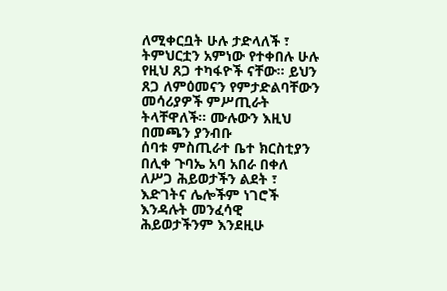ለሚቀርቧት ሁሉ ታድላለች ፣ ትምህርቷን አምነው የተቀበሉ ሁሉ የዚህ ጸጋ ተካፋዮች ናቸው፡፡ ይህን ጸጋ ለምዕመናን የምታድልባቸውን መሳሪያዎች ምሥጢራት ትላቸዋለች፡፡ ሙሉውን እዚህ በመጫን ያንብቡ
ሰባቱ ምስጢራተ ቤተ ክርስቲያን
በሊቀ ጉባኤ አባ አበራ በቀለ ለሥጋ ሕይወታችን ልደት ፣ እድገትና ሌሎችም ነገሮች እንዳሉት መንፈሳዊ ሕይወታችንም እንደዚሁ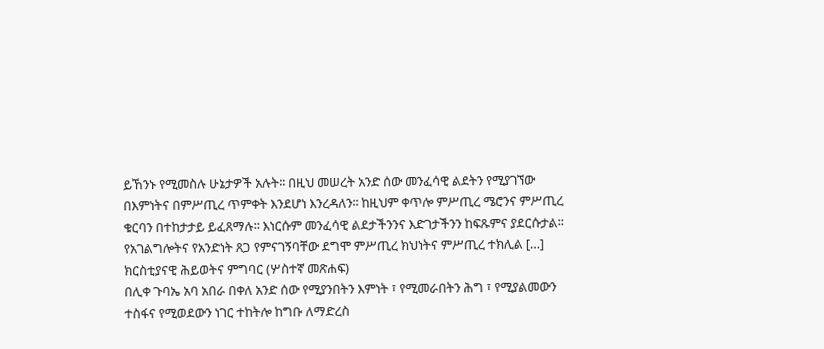ይኸንኑ የሚመስሉ ሁኔታዎች አሉት፡፡ በዚህ መሠረት አንድ ሰው መንፈሳዊ ልደትን የሚያገኘው በእምነትና በምሥጢረ ጥምቀት እንደሆነ እንረዳለን፡፡ ከዚህም ቀጥሎ ምሥጢረ ሜሮንና ምሥጢረ ቁርባን በተከታታይ ይፈጸማሉ፡፡ እነርሱም መንፈሳዊ ልደታችንንና እድገታችንን ከፍጹምና ያደርሱታል፡፡የአገልግሎትና የአንድነት ጸጋ የምናገኝባቸው ደግሞ ምሥጢረ ክህነትና ምሥጢረ ተክሊል […]
ክርስቲያናዊ ሕይወትና ምግባር (ሦስተኛ መጽሐፍ)
በሊቀ ጉባኤ አባ አበራ በቀለ አንድ ሰው የሚያንበትን እምነት ፣ የሚመራበትን ሕግ ፣ የሚያልመውን ተስፋና የሚወደውን ነገር ተከትሎ ከግቡ ለማድረስ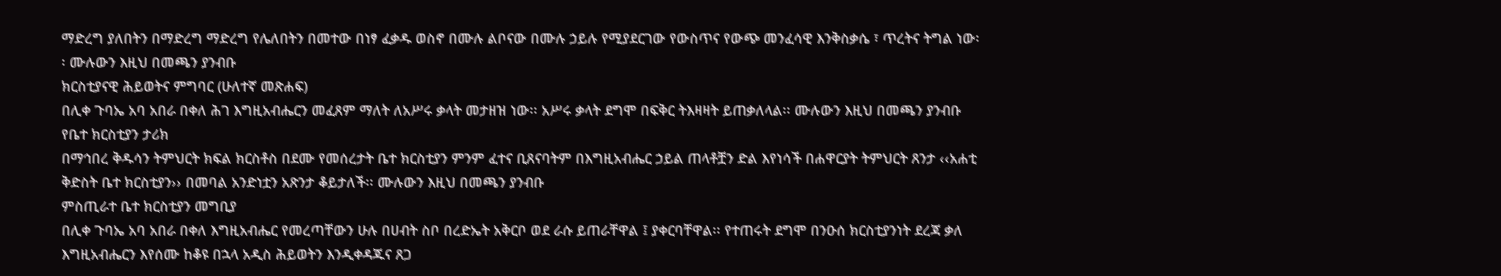ማድረግ ያለበትን በማድረግ ማድረግ የሌለበትን በመተው በነፃ ፈቃዱ ወስኖ በሙሉ ልቦናው በሙሉ ኃይሉ የሚያደርገው የውስጥና የውጭ መንፈሳዊ እንቅስቃሴ ፣ ጥረትና ትግል ነው፡፡ ሙሉውን እዚህ በመጫን ያንብቡ
ክርስቲያናዊ ሕይወትና ምግባር (ሁለተኛ መጽሐፍ)
በሊቀ ጉባኤ አባ አበራ በቀለ ሕገ እግዚአብሔርን መፈጸም ማለት ለአሥሩ ቃላት መታዘዝ ነው፡፡ አሥሩ ቃላት ደግሞ በፍቅር ትእዛዛት ይጠቃለላል፡፡ ሙሉውን እዚህ በመጫን ያንብቡ
የቤተ ክርስቲያን ታሪክ
በማኅበረ ቅዱሳን ትምህርት ክፍል ክርስቶስ በደሙ የመሰረታት ቤተ ክርስቲያን ምንም ፈተና ቢጸናባትም በእግዚአብሔር ኃይል ጠላቶቿን ድል እየነሳች በሐዋርያት ትምህርት ጸንታ ‹‹አሐቲ ቅድስት ቤተ ክርስቲያን›› በመባል አንድነቷን አጽንታ ቆይታለች፡፡ ሙሉውን እዚህ በመጫን ያንብቡ
ምስጢራተ ቤተ ክርስቲያን መግቢያ
በሊቀ ጉባኤ አባ አበራ በቀለ እግዚአብሔር የመረጣቸውን ሁሉ በሀብት ስቦ በረድኤት አቅርቦ ወደ ራሱ ይጠራቸዋል ፤ ያቀርባቸዋል፡፡ የተጠሩት ደግሞ በንዑሰ ክርስቲያንነት ደረጃ ቃለ እግዚአብሔርን እየሰሙ ከቆዩ በኋላ አዲስ ሕይወትን እንዲቀዳጁና ጸጋ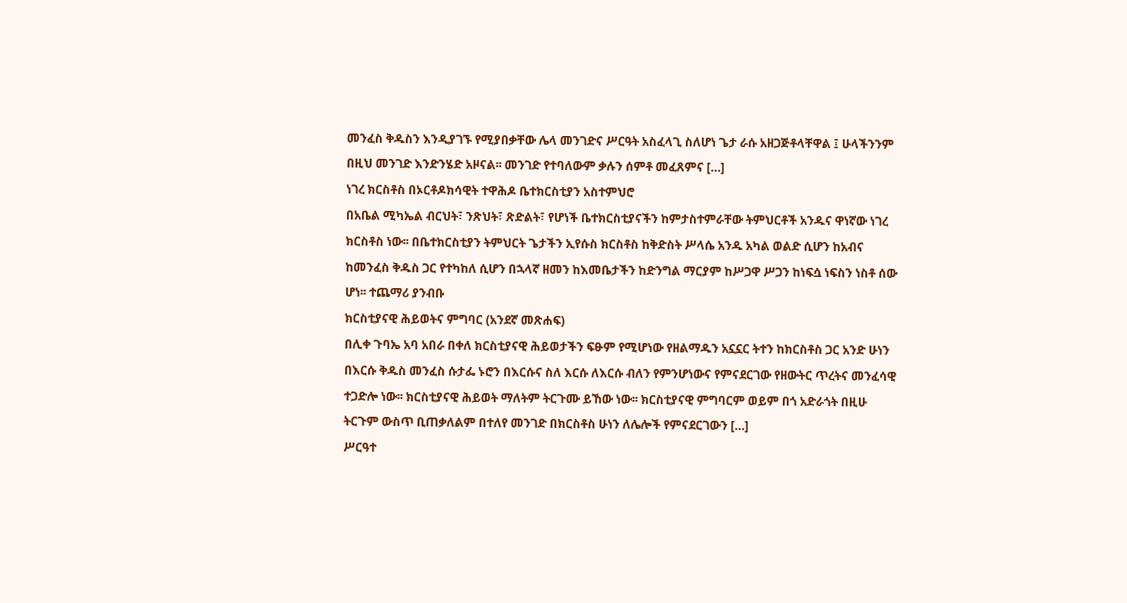መንፈስ ቅዱስን እንዲያገኙ የሚያበቃቸው ሌላ መንገድና ሥርዓት አስፈላጊ ስለሆነ ጌታ ራሱ አዘጋጅቶላቸዋል ፤ ሁላችንንም በዚህ መንገድ እንድንሄድ አዞናል፡፡ መንገድ የተባለውም ቃሉን ሰምቶ መፈጸምና […]
ነገረ ክርስቶስ በኦርቶዶክሳዊት ተዋሕዶ ቤተክርስቲያን አስተምህሮ
በአቤል ሚካኤል ብርህት፣ ንጽህት፣ ጽድልት፣ የሆነች ቤተክርስቲያናችን ከምታስተምራቸው ትምህርቶች አንዱና ዋነኛው ነገረ ክርስቶስ ነው፡፡ በቤተክርስቲያን ትምህርት ጌታችን ኢየሱስ ክርስቶስ ከቅድስት ሥላሴ አንዱ አካል ወልድ ሲሆን ከአብና ከመንፈስ ቅዱስ ጋር የተካከለ ሲሆን በኋላኛ ዘመን ከእመቤታችን ከድንግል ማርያም ከሥጋዋ ሥጋን ከነፍሷ ነፍስን ነስቶ ሰው ሆነ፡፡ ተጨማሪ ያንብቡ
ክርስቲያናዊ ሕይወትና ምግባር (አንደኛ መጽሐፍ)
በሊቀ ጉባኤ አባ አበራ በቀለ ክርስቲያናዊ ሕይወታችን ፍፁም የሚሆነው የዘልማዱን አኗኗር ትተን ከክርስቶስ ጋር አንድ ሁነን በእርሱ ቅዱስ መንፈስ ሱታፌ ኑሮን በእርሱና ስለ እርሱ ለእርሱ ብለን የምንሆነውና የምናደርገው የዘውትር ጥረትና መንፈሳዊ ተጋድሎ ነው፡፡ ክርስቲያናዊ ሕይወት ማለትም ትርጉሙ ይኸው ነው፡፡ ክርስቲያናዊ ምግባርም ወይም በጎ አድራጎት በዚሁ ትርጉም ውስጥ ቢጠቃለልም በተለየ መንገድ በክርስቶስ ሁነን ለሌሎች የምናደርገውን […]
ሥርዓተ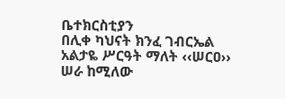ቤተክርስቲያን
በሊቀ ካህናት ክንፈ ገብርኤል አልታዬ ሥርዓት ማለት ‹‹ሠርዐ›› ሠራ ከሚለው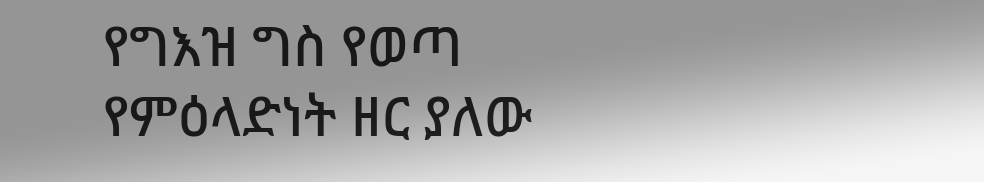የግእዝ ግስ የወጣ የምዕላድነት ዘር ያለው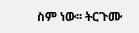ስም ነው፡፡ ትርጉሙ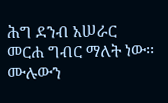ሕግ ደንብ አሠራር መርሐ ግብር ማለት ነው፡፡ ሙሉውን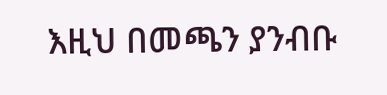እዚህ በመጫን ያንብቡ